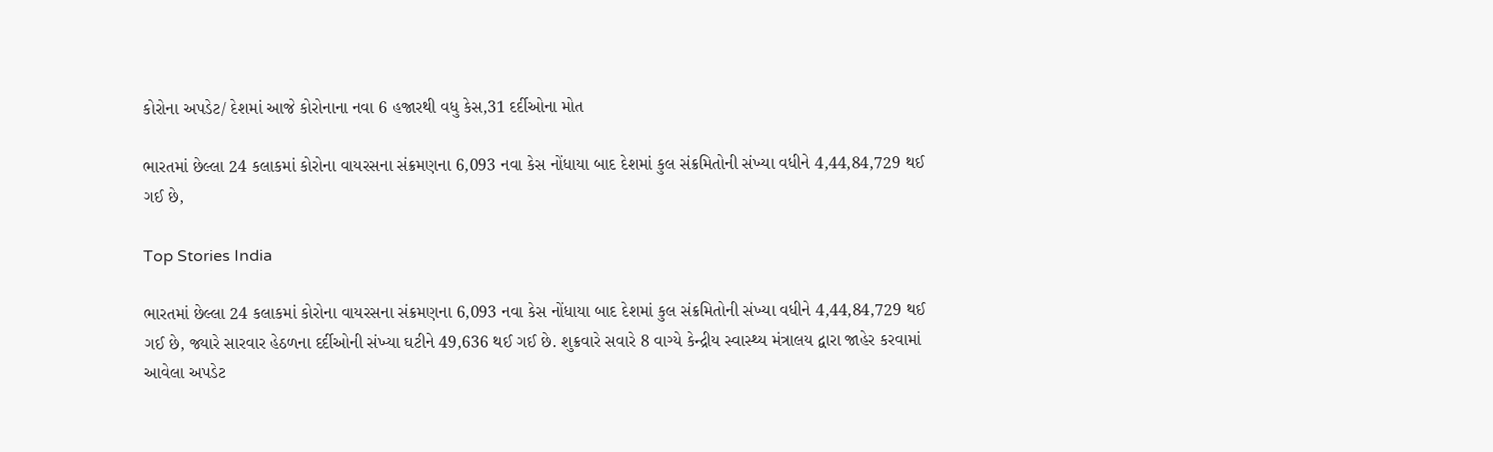કોરોના અપડેટ/ દેશમાં આજે કોરોનાના નવા 6 હજારથી વધુ કેસ,31 દર્દીઓના મોત

ભારતમાં છેલ્લા 24 કલાકમાં કોરોના વાયરસના સંક્રમણના 6,093 નવા કેસ નોંધાયા બાદ દેશમાં કુલ સંક્રમિતોની સંખ્યા વધીને 4,44,84,729 થઈ ગઈ છે,

Top Stories India

ભારતમાં છેલ્લા 24 કલાકમાં કોરોના વાયરસના સંક્રમણના 6,093 નવા કેસ નોંધાયા બાદ દેશમાં કુલ સંક્રમિતોની સંખ્યા વધીને 4,44,84,729 થઈ ગઈ છે, જ્યારે સારવાર હેઠળના દર્દીઓની સંખ્યા ઘટીને 49,636 થઈ ગઈ છે. શુક્રવારે સવારે 8 વાગ્યે કેન્દ્રીય સ્વાસ્થ્ય મંત્રાલય દ્વારા જાહેર કરવામાં આવેલા અપડેટ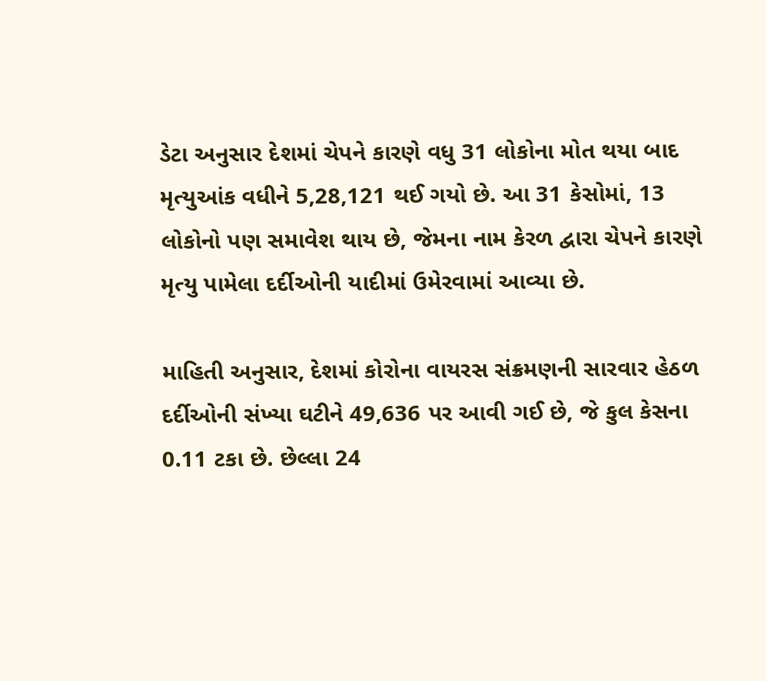ડેટા અનુસાર દેશમાં ચેપને કારણે વધુ 31 લોકોના મોત થયા બાદ મૃત્યુઆંક વધીને 5,28,121 થઈ ગયો છે. આ 31 કેસોમાં, 13 લોકોનો પણ સમાવેશ થાય છે, જેમના નામ કેરળ દ્વારા ચેપને કારણે મૃત્યુ પામેલા દર્દીઓની યાદીમાં ઉમેરવામાં આવ્યા છે.

માહિતી અનુસાર, દેશમાં કોરોના વાયરસ સંક્રમણની સારવાર હેઠળ દર્દીઓની સંખ્યા ઘટીને 49,636 પર આવી ગઈ છે, જે કુલ કેસના 0.11 ટકા છે. છેલ્લા 24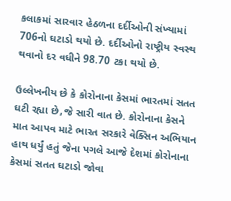કલાકમાં સારવાર હેઠળના દર્દીઓની સંખ્યામાં 706નો ઘટાડો થયો છે. દર્દીઓનો રાષ્ટ્રીય સ્વસ્થ થવાનો દર વધીને 98.70 ટકા થયો છે.

ઉલ્લેખનીય છે કે કોરોનાના કેસમાં ભારતમાં સતત ઘટી રહ્યા છે,જે સારી વાત છે. કોરોનાના કેસને માત આપવ માટે ભારત સરકારે વેક્સિન અભિયાન હાથ ધર્યું હતું જેના પગલે આજે દેશમાં કોરોનાના કેસમાં સતત ઘટાડો જોવા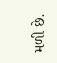મળી છે.